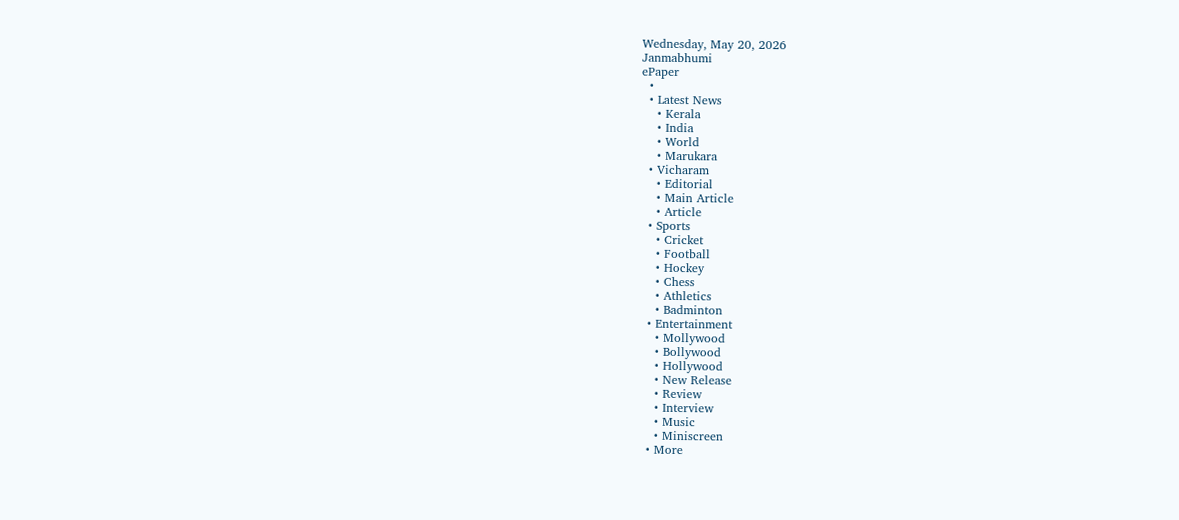Wednesday, May 20, 2026
Janmabhumi
ePaper
  •
  • Latest News
    • Kerala
    • India
    • World
    • Marukara
  • Vicharam
    • Editorial
    • Main Article
    • Article
  • Sports
    • Cricket
    • Football
    • Hockey
    • Chess
    • Athletics
    • Badminton
  • Entertainment
    • Mollywood
    • Bollywood
    • Hollywood
    • New Release
    • Review
    • Interview
    • Music
    • Miniscreen
  • More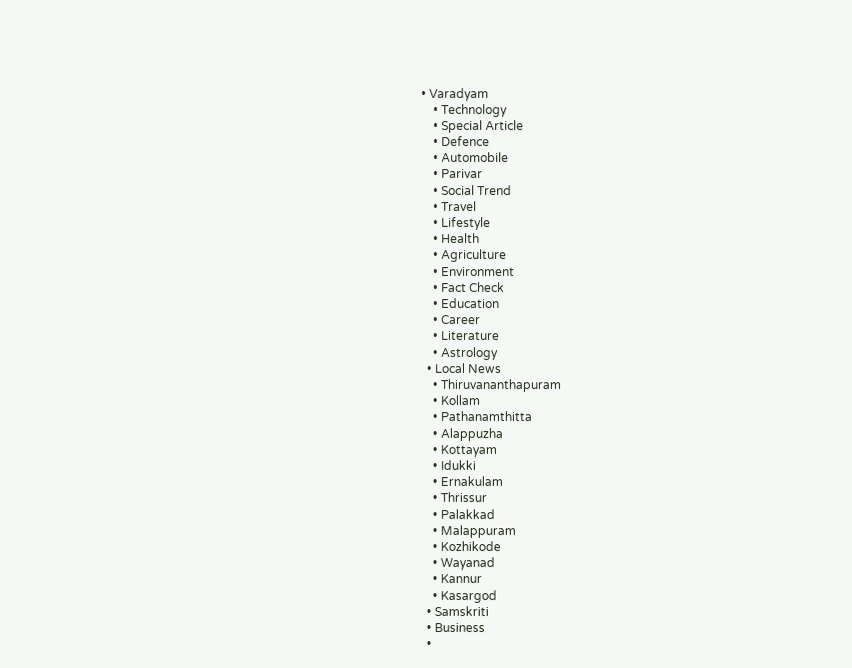• Varadyam
    • Technology
    • Special Article
    • Defence
    • Automobile
    • Parivar
    • Social Trend
    • Travel
    • Lifestyle
    • Health
    • Agriculture
    • Environment
    • Fact Check
    • Education
    • Career
    • Literature
    • Astrology
  • Local News
    • Thiruvananthapuram
    • Kollam
    • Pathanamthitta
    • Alappuzha
    • Kottayam
    • Idukki
    • Ernakulam
    • Thrissur
    • Palakkad
    • Malappuram
    • Kozhikode
    • Wayanad
    • Kannur
    • Kasargod
  • Samskriti
  • Business
  •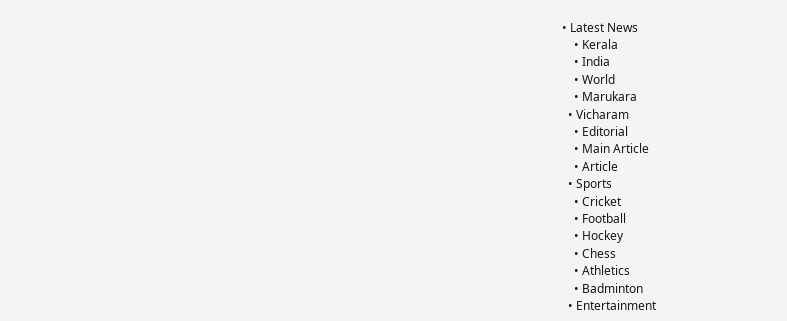• Latest News
    • Kerala
    • India
    • World
    • Marukara
  • Vicharam
    • Editorial
    • Main Article
    • Article
  • Sports
    • Cricket
    • Football
    • Hockey
    • Chess
    • Athletics
    • Badminton
  • Entertainment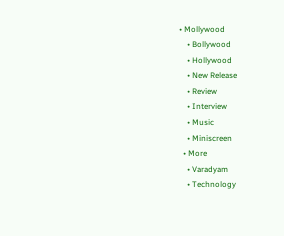• Mollywood
    • Bollywood
    • Hollywood
    • New Release
    • Review
    • Interview
    • Music
    • Miniscreen
  • More
    • Varadyam
    • Technology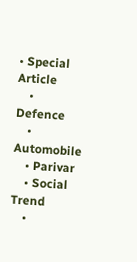• Special Article
    • Defence
    • Automobile
    • Parivar
    • Social Trend
    •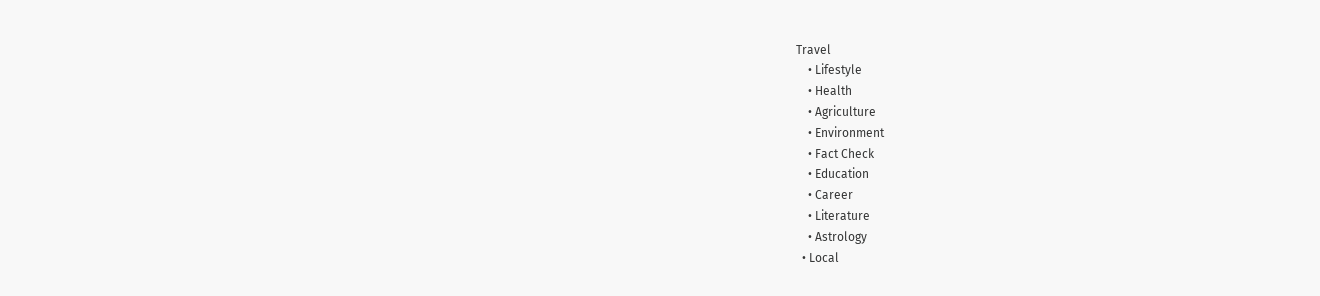Travel
    • Lifestyle
    • Health
    • Agriculture
    • Environment
    • Fact Check
    • Education
    • Career
    • Literature
    • Astrology
  • Local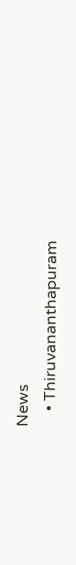News
    • Thiruvananthapuram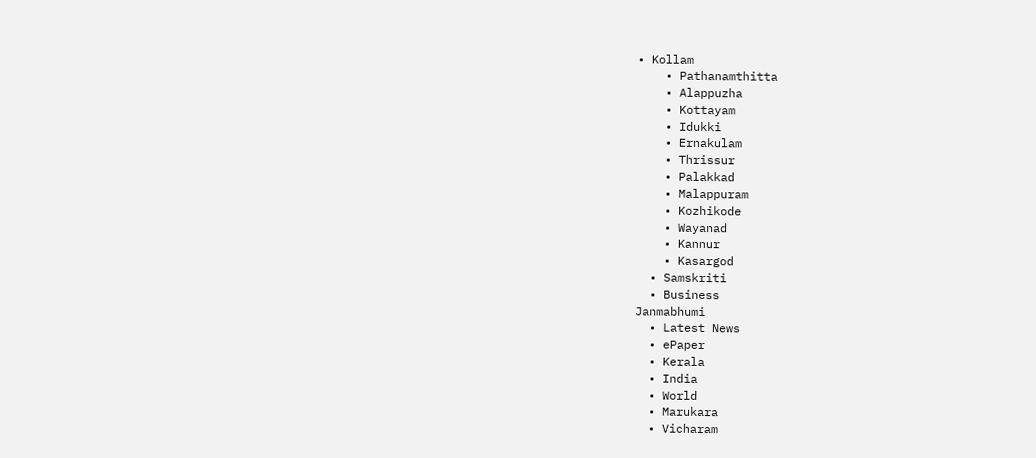• Kollam
    • Pathanamthitta
    • Alappuzha
    • Kottayam
    • Idukki
    • Ernakulam
    • Thrissur
    • Palakkad
    • Malappuram
    • Kozhikode
    • Wayanad
    • Kannur
    • Kasargod
  • Samskriti
  • Business
Janmabhumi
  • Latest News
  • ePaper
  • Kerala
  • India
  • World
  • Marukara
  • Vicharam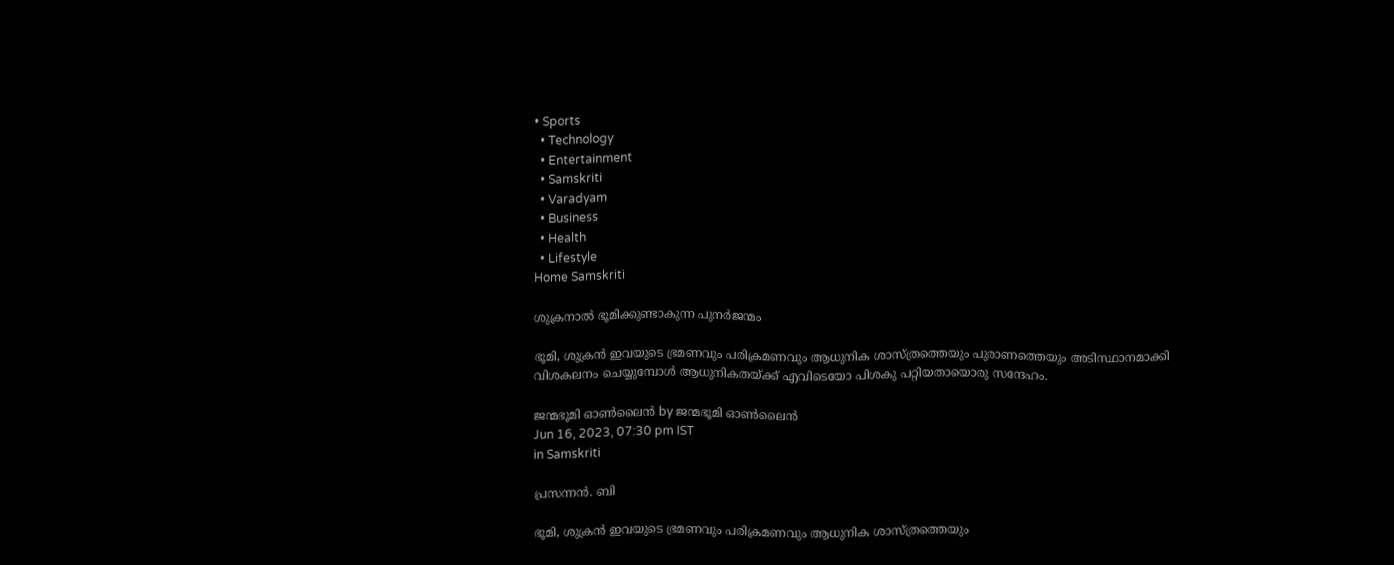• Sports
  • Technology
  • Entertainment
  • Samskriti
  • Varadyam
  • Business
  • Health
  • Lifestyle
Home Samskriti

ശുക്രനാല്‍ ഭൂമിക്കുണ്ടാകുന്ന പുനര്‍ജന്മം

ഭൂമി, ശുക്രന്‍ ഇവയുടെ ഭ്രമണവും പരിക്രമണവും ആധുനിക ശാസ്ത്രത്തെയും പുരാണത്തെയും അടിസ്ഥാനമാക്കി വിശകലനം ചെയ്യുമ്പോള്‍ ആധുനികതയ്‌ക്ക് എവിടെയോ പിശകു പറ്റിയതായൊരു സന്ദേഹം.

ജന്മഭൂമി ഓണ്‍ലൈന്‍ by ജന്മഭൂമി ഓണ്‍ലൈന്‍
Jun 16, 2023, 07:30 pm IST
in Samskriti

പ്രസന്നന്‍. ബി

ഭൂമി, ശുക്രന്‍ ഇവയുടെ ഭ്രമണവും പരിക്രമണവും ആധുനിക ശാസ്ത്രത്തെയും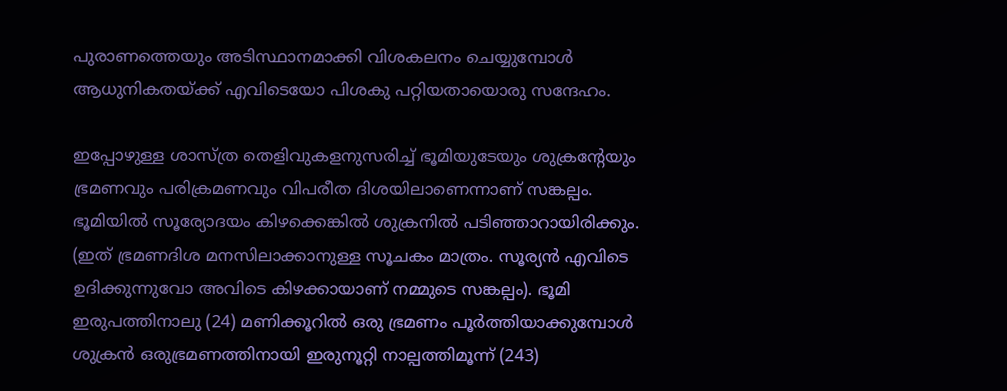പുരാണത്തെയും അടിസ്ഥാനമാക്കി വിശകലനം ചെയ്യുമ്പോള്‍ ആധുനികതയ്‌ക്ക് എവിടെയോ പിശകു പറ്റിയതായൊരു സന്ദേഹം.

ഇപ്പോഴുള്ള ശാസ്ത്ര തെളിവുകളനുസരിച്ച് ഭൂമിയുടേയും ശുക്രന്റേയും ഭ്രമണവും പരിക്രമണവും വിപരീത ദിശയിലാണെന്നാണ് സങ്കല്പം. ഭൂമിയില്‍ സൂര്യോദയം കിഴക്കെങ്കില്‍ ശുക്രനില്‍ പടിഞ്ഞാറായിരിക്കും. (ഇത് ഭ്രമണദിശ മനസിലാക്കാനുള്ള സൂചകം മാത്രം. സൂര്യന്‍ എവിടെ ഉദിക്കുന്നുവോ അവിടെ കിഴക്കായാണ് നമ്മുടെ സങ്കല്പം). ഭൂമി ഇരുപത്തിനാലു (24) മണിക്കൂറില്‍ ഒരു ഭ്രമണം പൂര്‍ത്തിയാക്കുമ്പോള്‍ ശുക്രന്‍ ഒരുഭ്രമണത്തിനായി ഇരുനൂറ്റി നാല്പത്തിമൂന്ന് (243)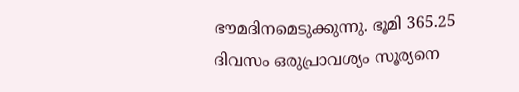ഭൗമദിനമെടുക്കുന്നു. ഭൂമി 365.25 ദിവസം ഒരുപ്രാവശ്യം സൂര്യനെ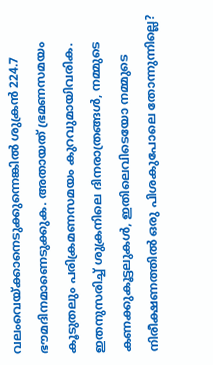വലംവെയ്‌ക്കാനെടുക്കുന്നെങ്കില്‍ ശുക്രന്‍ 224.7 ഭൗമദിനമാണെടുക്കുക. അതായത് ഭ്രമണസമയം കൂടുതലും പരിക്രമണസമയം കുറവുമായിവരിക. ഇതനുസരിച്ച് ശുക്രനിലെ ദിനരാത്രങ്ങള്‍, നമ്മുടെ കണക്കുകൂട്ടലുകള്‍, ഇതിലെവിടെയോ നമ്മുടെ നിരീക്ഷണത്തില്‍ ഒരു പിശകുപോലെ തോന്നുന്നില്ലെ?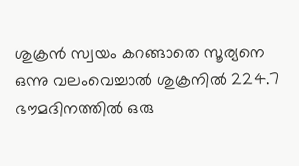ശുക്രന്‍ സ്വയം കറങ്ങാതെ സൂര്യനെ  ഒന്നു വലംവെച്ചാല്‍ ശുക്രനില്‍ 224.7 ഭൗമദിനത്തില്‍ ഒരു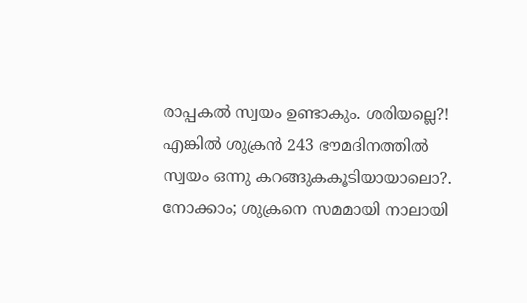രാപ്പകല്‍ സ്വയം ഉണ്ടാകും. ശരിയല്ലെ?! എങ്കില്‍ ശുക്രന്‍ 243 ഭൗമദിനത്തില്‍ സ്വയം ഒന്നു കറങ്ങുകകൂടിയായാലൊ?. നോക്കാം; ശുക്രനെ സമമായി നാലായി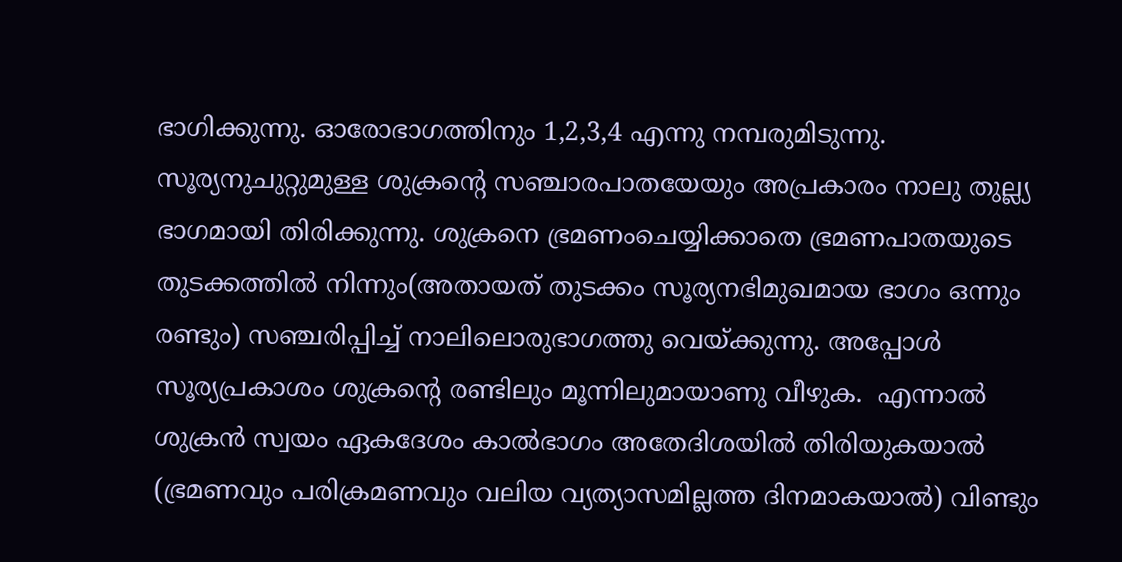ഭാഗിക്കുന്നു. ഓരോഭാഗത്തിനും 1,2,3,4 എന്നു നമ്പരുമിടുന്നു. സൂര്യനുചുറ്റുമുള്ള ശുക്രന്റെ സഞ്ചാരപാതയേയും അപ്രകാരം നാലു തുല്ല്യ ഭാഗമായി തിരിക്കുന്നു. ശുക്രനെ ഭ്രമണംചെയ്യിക്കാതെ ഭ്രമണപാതയുടെ തുടക്കത്തില്‍ നിന്നും(അതായത് തുടക്കം സൂര്യനഭിമുഖമായ ഭാഗം ഒന്നും രണ്ടും) സഞ്ചരിപ്പിച്ച് നാലിലൊരുഭാഗത്തു വെയ്‌ക്കുന്നു. അപ്പോള്‍ സൂര്യപ്രകാശം ശുക്രന്റെ രണ്ടിലും മൂന്നിലുമായാണു വീഴുക.  എന്നാല്‍ ശുക്രന്‍ സ്വയം ഏകദേശം കാല്‍ഭാഗം അതേദിശയില്‍ തിരിയുകയാല്‍ (ഭ്രമണവും പരിക്രമണവും വലിയ വ്യത്യാസമില്ലത്ത ദിനമാകയാല്‍) വിണ്ടും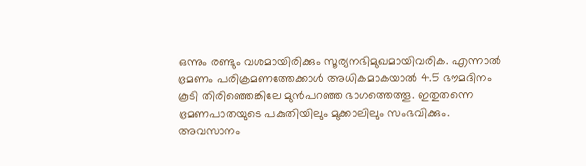ഒന്നും രണ്ടും വശമായിരിക്കും സൂര്യനഭിമുഖമായിവരിക. എന്നാല്‍ ഭ്രമണം പരിക്രമണത്തേക്കാള്‍ അധികമാകയാല്‍ 4.5 ഭൗമദിനം കൂടി തിരിഞ്ഞെങ്കിലേ മുന്‍പറഞ്ഞ ഭാഗത്തെത്തൂ. ഇതുതന്നെ ഭ്രമണപാതയുടെ പകുതിയിലും മുക്കാലിലും സംഭവിക്കും. അവസാനം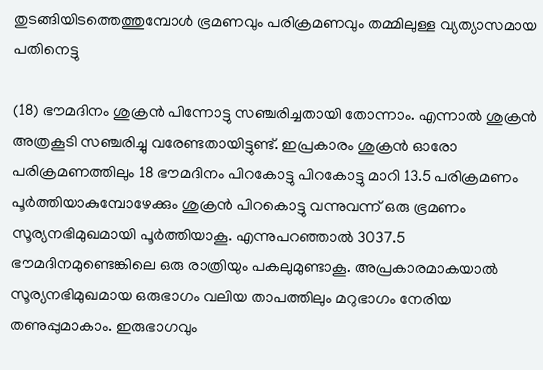തുടങ്ങിയിടത്തെത്തുമ്പോള്‍ ഭ്രമണവും പരിക്രമണവും തമ്മിലുള്ള വ്യത്യാസമായ പതിനെട്ടു

(18) ഭൗമദിനം ശുക്രന്‍ പിന്നോട്ടു സഞ്ചരിച്ചതായി തോന്നാം. എന്നാല്‍ ശുക്രന്‍ അത്രകൂടി സഞ്ചരിച്ചു വരേണ്ടതായിട്ടുണ്ട്. ഇപ്രകാരം ശുക്രന്‍ ഓരോ പരിക്രമണത്തിലും 18 ഭൗമദിനം പിറകോട്ടു പിറകോട്ടു മാറി 13.5 പരിക്രമണം പൂര്‍ത്തിയാകുമ്പോഴേക്കും ശുക്രന്‍ പിറകൊട്ടു വന്നുവന്ന് ഒരു ഭ്രമണം സൂര്യനഭിമുഖമായി പൂര്‍ത്തിയാകൂ. എന്നുപറഞ്ഞാല്‍ 3037.5 ഭൗമദിനമുണ്ടെങ്കിലെ ഒരു രാത്രിയും പകലുമുണ്ടാകൂ. അപ്രകാരമാകയാല്‍ സൂര്യനഭിമുഖമായ ഒരുഭാഗം വലിയ താപത്തിലും മറുഭാഗം നേരിയ തണുപ്പുമാകാം. ഇരുഭാഗവും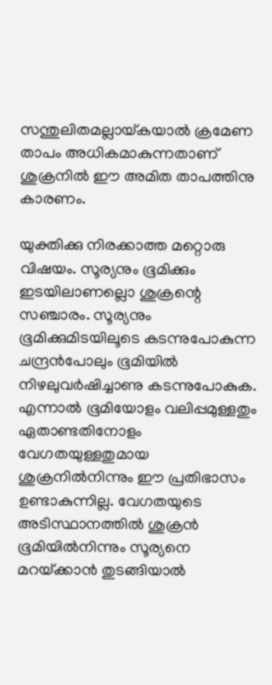സന്തുലിതമല്ലായ്‌കയാല്‍ ക്രമേണ താപം അധികമാകുന്നതാണ് ശുക്രനില്‍ ഈ അമിത താപത്തിനു കാരണം.

യുക്തിക്കു നിരക്കാത്ത മറ്റൊരു വിഷയം. സൂര്യനും ഭൂമിക്കും ഇടയിലാണല്ലൊ ശുക്രന്റെ സഞ്ചാരം. സൂര്യനും ഭൂമിക്കുമിടയിലൂടെ കടന്നുപോകുന്ന ചന്ദ്രന്‍പോലും ഭൂമിയില്‍ നിഴലുവര്‍ഷിച്ചാണു കടന്നുപോകുക. എന്നാല്‍ ഭൂമിയോളം വലിപ്പമുള്ളതും ഏതാണ്ടതിനോളം വേഗതയുള്ളതുമായ ശുക്രനില്‍നിന്നും ഈ പ്രതിഭാസം ഉണ്ടാകുന്നില്ല. വേഗതയുടെ അടിസ്ഥാനത്തില്‍ ശുക്രന്‍ ഭൂമിയില്‍നിന്നും സൂര്യനെ മറയ്‌ക്കാന്‍ തുടങ്ങിയാല്‍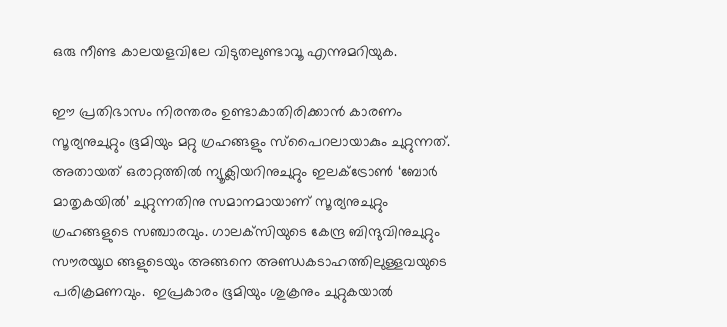ഒരു നീണ്ട കാലയളവിലേ വിടുതലുണ്ടാവൂ എന്നുമറിയുക.

ഈ പ്രതിഭാസം നിരന്തരം ഉണ്ടാകാതിരിക്കാന്‍ കാരണം സൂര്യനുചുറ്റും ഭൂമിയും മറ്റു ഗ്രഹങ്ങളും സ്‌പൈറലായാകും ചുറ്റുന്നത്. അതായത് ഒരാറ്റത്തില്‍ ന്യൂക്ലിയറിനുചുറ്റും ഇലക്ട്രോണ്‍ ‘ബോര്‍ മാതൃകയില്‍’ ചുറ്റുന്നതിനു സമാനമായാണ് സൂര്യനുചുറ്റും ഗ്രഹങ്ങളുടെ സഞ്ചാരവും. ഗാലക്‌സിയുടെ കേന്ദ്ര ബിന്ദുവിനുചുറ്റും സൗരയൂഥ ങ്ങളുടെയും അങ്ങനെ അണ്ഡകടാഹത്തിലുള്ളവയുടെ പരിക്രമണവും.  ഇപ്രകാരം ഭൂമിയും ശുക്രനും ചുറ്റുകയാല്‍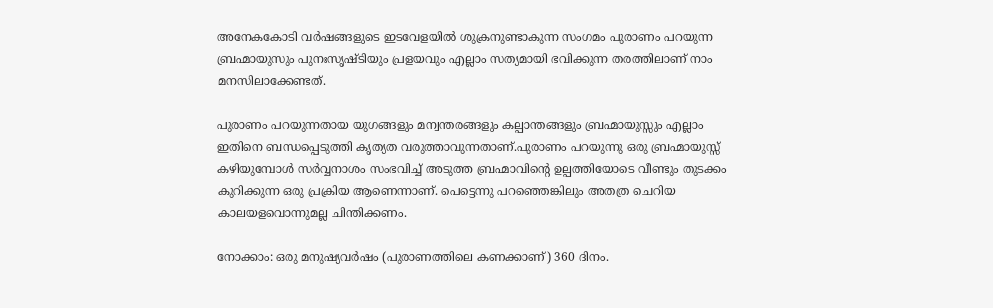അനേകകോടി വര്‍ഷങ്ങളുടെ ഇടവേളയില്‍ ശുക്രനുണ്ടാകുന്ന സംഗമം പുരാണം പറയുന്ന ബ്രഹ്മായുസും പുനഃസൃഷ്ടിയും പ്രളയവും എല്ലാം സത്യമായി ഭവിക്കുന്ന തരത്തിലാണ് നാം മനസിലാക്കേണ്ടത്.

പുരാണം പറയുന്നതായ യുഗങ്ങളും മന്വന്തരങ്ങളും കല്പാന്തങ്ങളും ബ്രഹ്മായുസ്സും എല്ലാം ഇതിനെ ബന്ധപ്പെടുത്തി കൃത്യത വരുത്താവുന്നതാണ്.പുരാണം പറയുന്നു ഒരു ബ്രഹ്മായുസ്സ് കഴിയുമ്പോള്‍ സര്‍വ്വനാശം സംഭവിച്ച് അടുത്ത ബ്രഹ്മാവിന്റെ ഉല്പത്തിയോടെ വീണ്ടും തുടക്കം കുറിക്കുന്ന ഒരു പ്രക്രിയ ആണെന്നാണ്. പെട്ടെന്നു പറഞ്ഞെങ്കിലും അതത്ര ചെറിയ കാലയളവൊന്നുമല്ല ചിന്തിക്കണം.

നോക്കാം: ഒരു മനുഷ്യവര്‍ഷം (പുരാണത്തിലെ കണക്കാണ്) 360 ദിനം.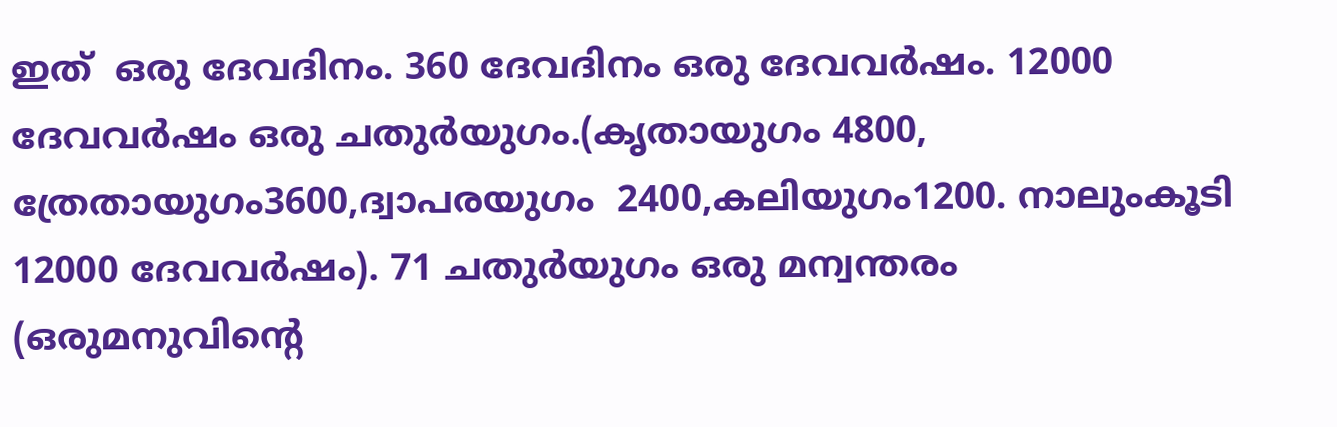ഇത്  ഒരു ദേവദിനം. 360 ദേവദിനം ഒരു ദേവവര്‍ഷം. 12000 ദേവവര്‍ഷം ഒരു ചതുര്‍യുഗം.(കൃതായുഗം 4800, ത്രേതായുഗം3600,ദ്വാപരയുഗം  2400,കലിയുഗം1200. നാലുംകൂടി 12000 ദേവവര്‍ഷം). 71 ചതുര്‍യുഗം ഒരു മന്വന്തരം  (ഒരുമനുവിന്റെ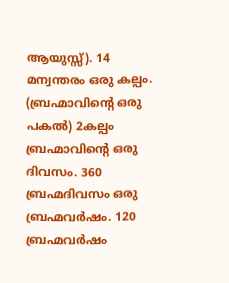ആയുസ്സ്). 14 മന്വന്തരം ഒരു കല്പം. (ബ്രഹ്മാവിന്റെ ഒരു പകല്‍) 2കല്പം ബ്രഹ്മാവിന്റെ ഒരു ദിവസം. 360 ബ്രഹ്മദിവസം ഒരു ബ്രഹ്മവര്‍ഷം. 120 ബ്രഹ്മവര്‍ഷം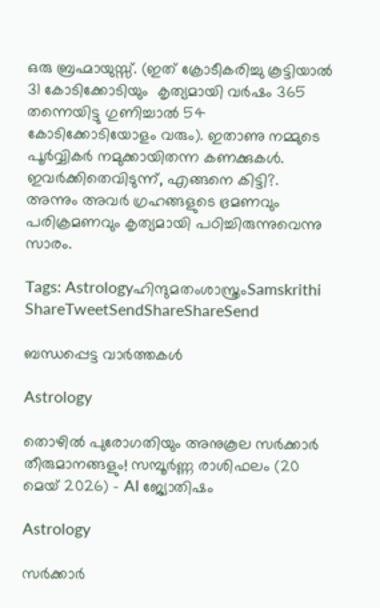ഒരു ബ്രഹ്മായുസ്സ്. (ഇത് ക്രോടീകരിച്ചു കൂട്ടിയാല്‍ 31 കോടിക്കോടിയും  കൃത്യമായി വര്‍ഷം 365 തന്നെയിട്ടു ഗുണിച്ചാല്‍ 54 കോടിക്കോടിയോളം വരും). ഇതാണു നമ്മുടെ പൂര്‍വ്വികര്‍ നമുക്കായിതന്ന കണക്കുകള്‍. ഇവര്‍ക്കിതെവിടുന്ന്, എങ്ങനെ കിട്ടി?. അന്നും അവര്‍ ഗ്രഹങ്ങളുടെ ഭ്രമണവും പരിക്രമണവും കൃത്യമായി പഠിച്ചിരുന്നുവെന്നു സാരം.

Tags: Astrologyഹിന്ദുമതംശാസ്ത്രംSamskrithi
ShareTweetSendShareShareSend

ബന്ധപ്പെട്ട വാര്‍ത്തകള്‍

Astrology

തൊഴിൽ പുരോഗതിയും അനുകൂല സർക്കാർ തീരുമാനങ്ങളും! സമ്പൂർണ്ണ രാശിഫലം (20 മെയ് 2026) – AI ജ്യോതിഷം

Astrology

സർക്കാർ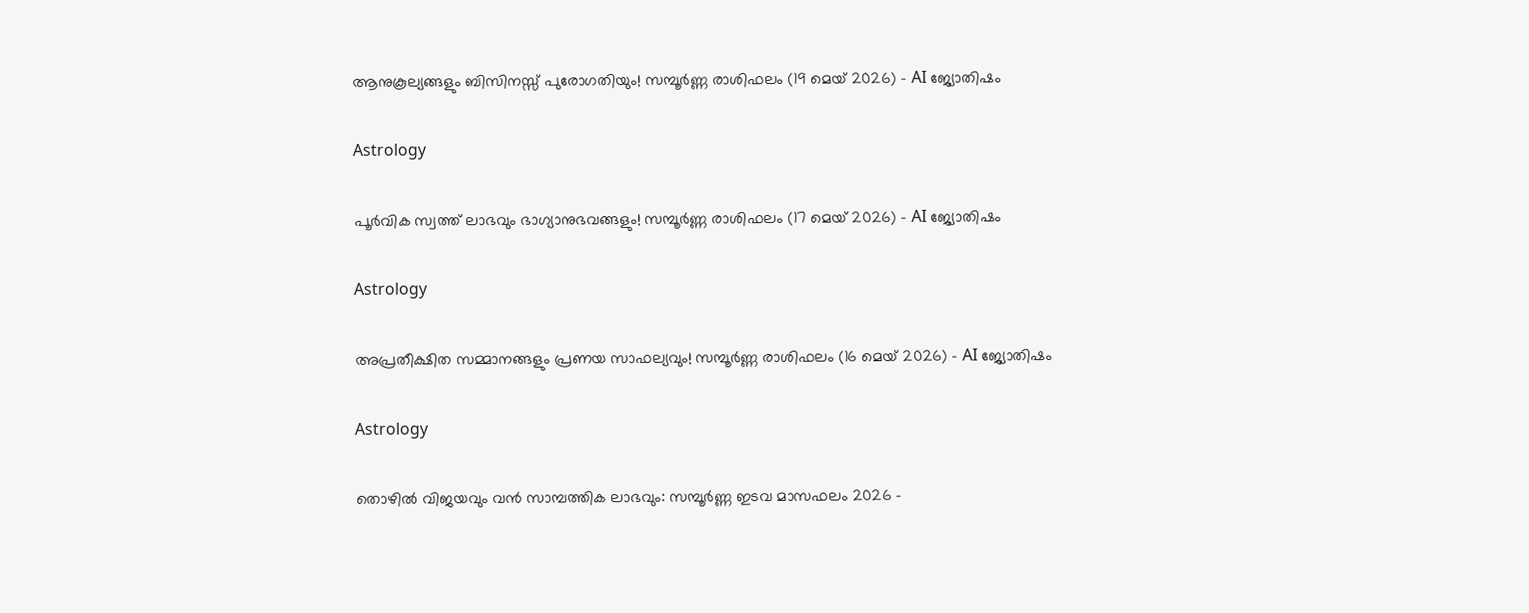ആനുകൂല്യങ്ങളും ബിസിനസ്സ് പുരോഗതിയും! സമ്പൂർണ്ണ രാശിഫലം (19 മെയ് 2026) – AI ജ്യോതിഷം

Astrology

പൂർവിക സ്വത്ത് ലാഭവും ഭാഗ്യാനുഭവങ്ങളും! സമ്പൂർണ്ണ രാശിഫലം (17 മെയ് 2026) – AI ജ്യോതിഷം

Astrology

അപ്രതീക്ഷിത സമ്മാനങ്ങളും പ്രണയ സാഫല്യവും! സമ്പൂർണ്ണ രാശിഫലം (16 മെയ് 2026) – AI ജ്യോതിഷം

Astrology

തൊഴിൽ വിജയവും വൻ സാമ്പത്തിക ലാഭവും: സമ്പൂർണ്ണ ഇടവ മാസഫലം 2026 –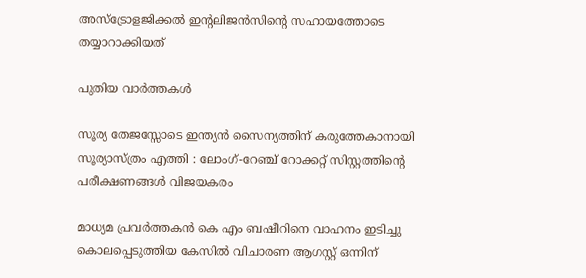അസ്ട്രോളജിക്കൽ ഇന്റലിജൻസിന്റെ സഹായത്തോടെ തയ്യാറാക്കിയത്

പുതിയ വാര്‍ത്തകള്‍

സൂര്യ തേജസ്സോടെ ഇന്ത്യൻ സൈന്യത്തിന് കരുത്തേകാനായി സൂര്യാസ്ത്രം എത്തി : ലോംഗ്-റേഞ്ച് റോക്കറ്റ് സിസ്റ്റത്തിന്റെ പരീക്ഷണങ്ങൾ വിജയകരം

മാധ്യമ പ്രവര്‍ത്തകന്‍ കെ എം ബഷീറിനെ വാഹനം ഇടിച്ചു കൊലപ്പെടുത്തിയ കേസില്‍ വിചാരണ ആഗസ്റ്റ് ഒന്നിന്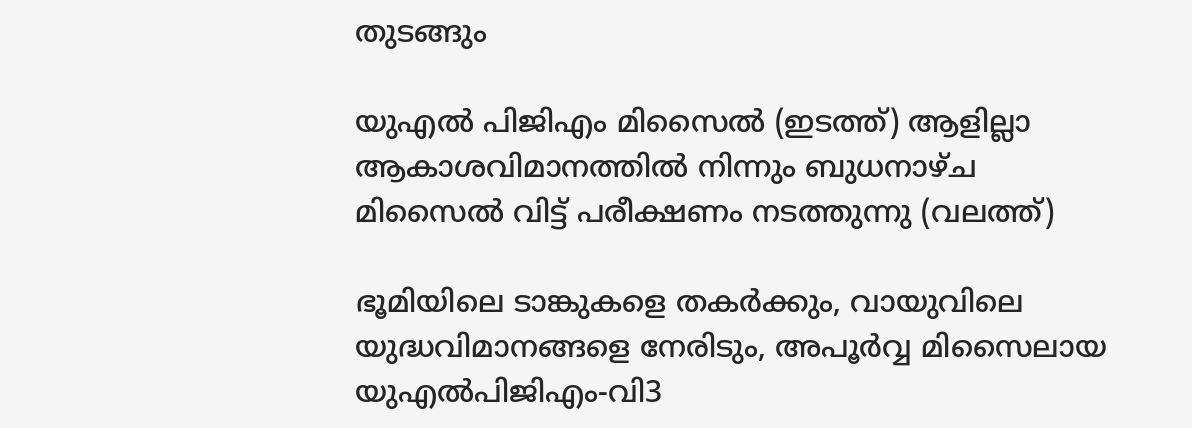തുടങ്ങും

യുഎല്‍ പിജിഎം മിസൈല്‍ (ഇടത്ത്) ആളില്ലാ ആകാശവിമാനത്തില്‍ നിന്നും ബുധനാഴ്ച മിസൈല്‍ വിട്ട് പരീക്ഷണം നടത്തുന്നു (വലത്ത്)

ഭൂമിയിലെ ടാങ്കുകളെ തകർക്കും, വായുവിലെ യുദ്ധവിമാനങ്ങളെ നേരിടും, അപൂര്‍വ്വ മിസൈലായ യുഎല്‍പിജിഎം-വി3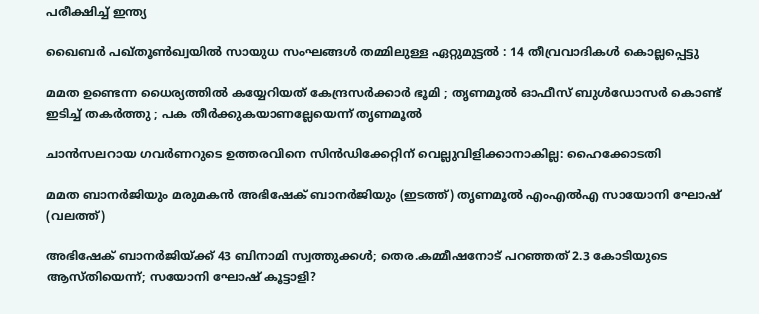പരീക്ഷിച്ച് ഇന്ത്യ

ഖൈബർ പഖ്തൂൺഖ്വയിൽ സായുധ സംഘങ്ങൾ തമ്മിലുള്ള ഏറ്റുമുട്ടൽ : 14 തീവ്രവാദികൾ കൊല്ലപ്പെട്ടു

മമത ഉണ്ടെന്ന ധൈര്യത്തിൽ കയ്യേറിയത് കേന്ദ്രസർക്കാർ ഭൂമി ; തൃണമൂൽ ഓഫീസ് ബുൾഡോസർ കൊണ്ട് ഇടിച്ച് തകർത്തു ; പക തീർക്കുകയാണല്ലേയെന്ന് തൃണമൂൽ

ചാന്‍സലറായ ഗവര്‍ണറുടെ ഉത്തരവിനെ സിന്‍ഡിക്കേറ്റിന് വെല്ലുവിളിക്കാനാകില്ല: ഹൈക്കോടതി

മമത ബാനര്‍ജിയും മരുമകന്‍ അഭിഷേക് ബാനര്‍ജിയും (ഇടത്ത്) തൃണമൂല്‍ എംഎല്‍എ സായോനി ഘോഷ് (വലത്ത്)

അഭിഷേക് ബാനര്‍ജിയ്‌ക്ക് 43 ബിനാമി സ്വത്തുക്കള്‍; തെര.കമ്മീഷനോട് പറഞ്ഞത് 2.3 കോടിയുടെ ആസ്തിയെന്ന്; സയോനി ഘോഷ് കൂട്ടാളി?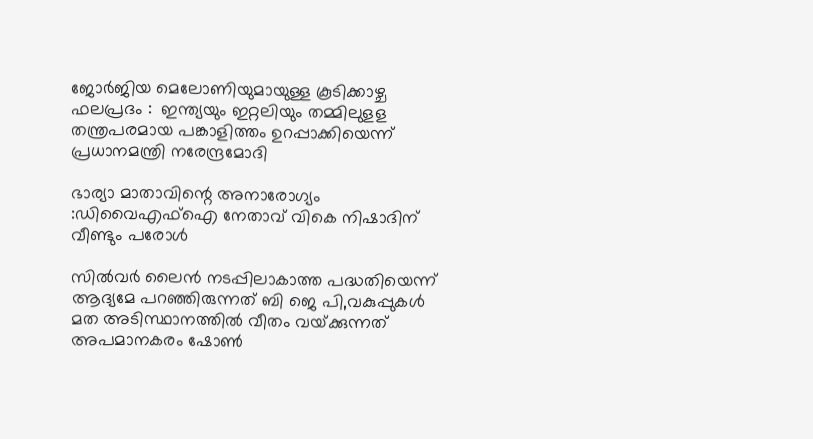ജോർജിയ മെലോണിയുമായുള്ള കൂടിക്കാഴ്ച ഫലപ്രദം :  ഇന്ത്യയും ഇറ്റലിയും തമ്മിലുളള തന്ത്രപരമായ പങ്കാളിത്തം ഉറപ്പാക്കിയെന്ന് പ്രധാനമന്ത്രി നരേന്ദ്രമോദി

ഭാര്യാ മാതാവിന്റെ അനാരോഗ്യം :ഡിവൈഎഫ്‌ഐ നേതാവ് വികെ നിഷാദിന് വീണ്ടും പരോള്‍

സില്‍വര്‍ ലൈന്‍ നടപ്പിലാകാത്ത പദ്ധതിയെന്ന് ആദ്യമേ പറഞ്ഞിരുന്നത് ബി ജെ പി,വകുപ്പുകള്‍ മത അടിസ്ഥാനത്തില്‍ വീതം വയ്‌ക്കുന്നത് അപമാനകരം ഷോണ്‍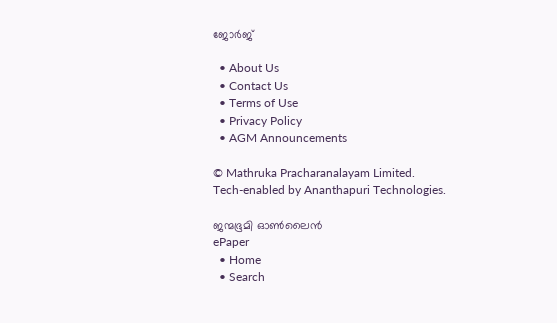ജോര്‍ജ്

  • About Us
  • Contact Us
  • Terms of Use
  • Privacy Policy
  • AGM Announcements

© Mathruka Pracharanalayam Limited.
Tech-enabled by Ananthapuri Technologies.

ജന്മഭൂമി ഓണ്‍ലൈന്‍
ePaper
  • Home
  • Search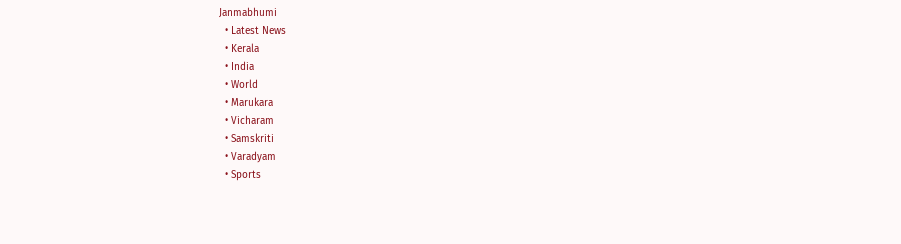Janmabhumi
  • Latest News
  • Kerala
  • India
  • World
  • Marukara
  • Vicharam
  • Samskriti
  • Varadyam
  • Sports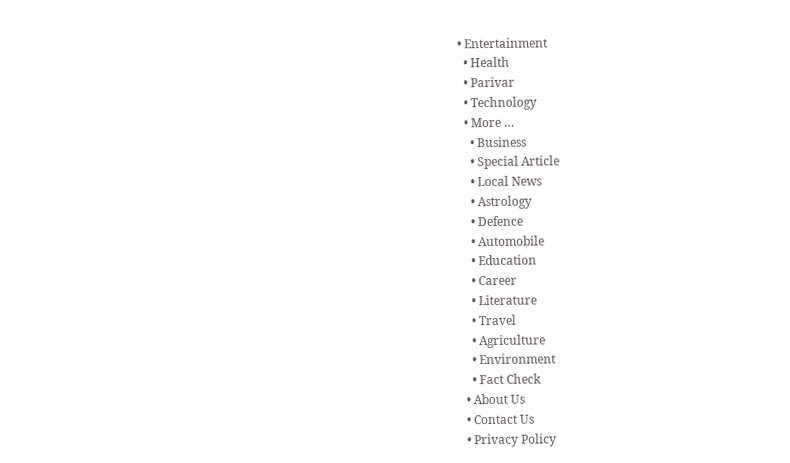• Entertainment
  • Health
  • Parivar
  • Technology
  • More …
    • Business
    • Special Article
    • Local News
    • Astrology
    • Defence
    • Automobile
    • Education
    • Career
    • Literature
    • Travel
    • Agriculture
    • Environment
    • Fact Check
  • About Us
  • Contact Us
  • Privacy Policy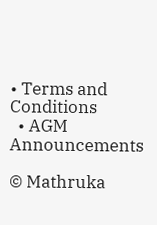• Terms and Conditions
  • AGM Announcements

© Mathruka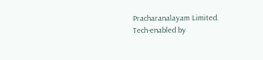Pracharanalayam Limited.
Tech-enabled by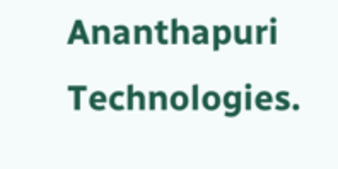Ananthapuri Technologies.